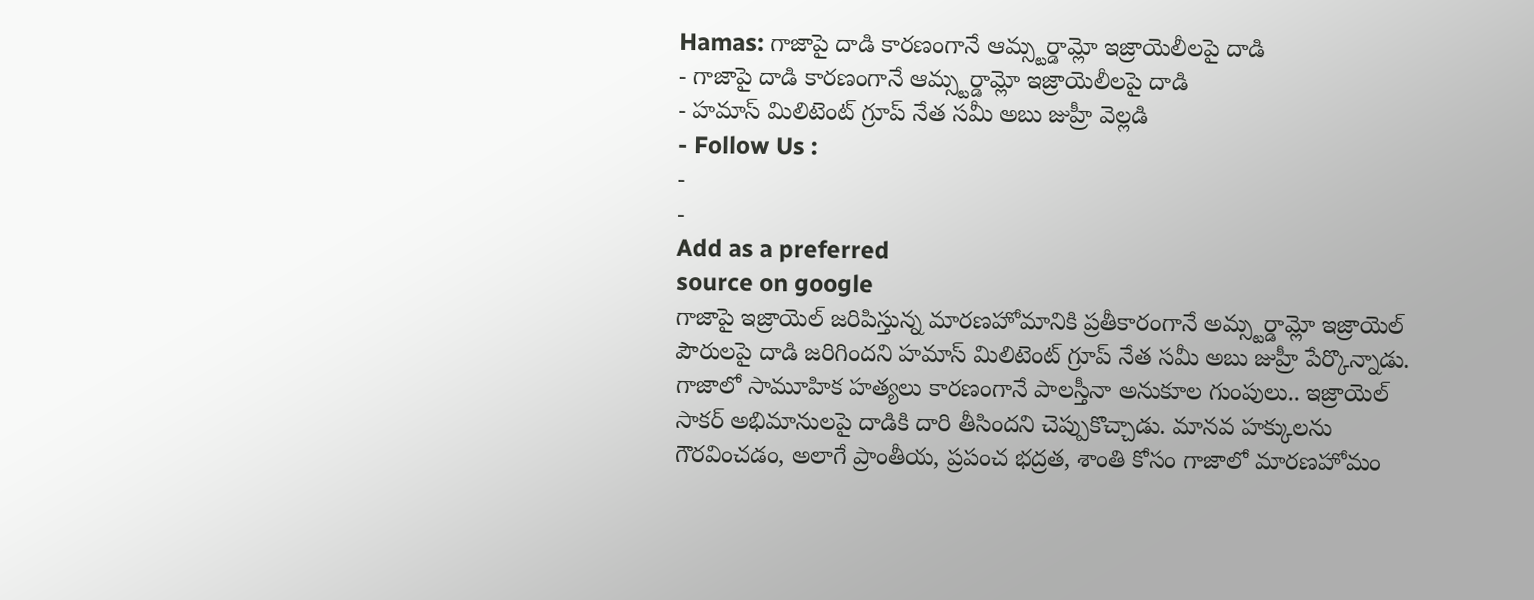Hamas: గాజాపై దాడి కారణంగానే ఆమ్స్టర్డామ్లో ఇజ్రాయెలీలపై దాడి
- గాజాపై దాడి కారణంగానే ఆమ్స్టర్డామ్లో ఇజ్రాయెలీలపై దాడి
- హమాస్ మిలిటెంట్ గ్రూప్ నేత సమీ అబు జుహ్రీ వెల్లడి
- Follow Us :
-
-
Add as a preferred
source on google
గాజాపై ఇజ్రాయెల్ జరిపిస్తున్న మారణహోమానికి ప్రతీకారంగానే అమ్స్టర్డామ్లో ఇజ్రాయెల్ పౌరులపై దాడి జరిగిందని హమాస్ మిలిటెంట్ గ్రూప్ నేత సమీ అబు జుహ్రీ పేర్కొన్నాడు. గాజాలో సామూహిక హత్యలు కారణంగానే పాలస్తీనా అనుకూల గుంపులు.. ఇజ్రాయెల్ సాకర్ అభిమానులపై దాడికి దారి తీసిందని చెప్పుకొచ్చాడు. మానవ హక్కులను గౌరవించడం, అలాగే ప్రాంతీయ, ప్రపంచ భద్రత, శాంతి కోసం గాజాలో మారణహోమం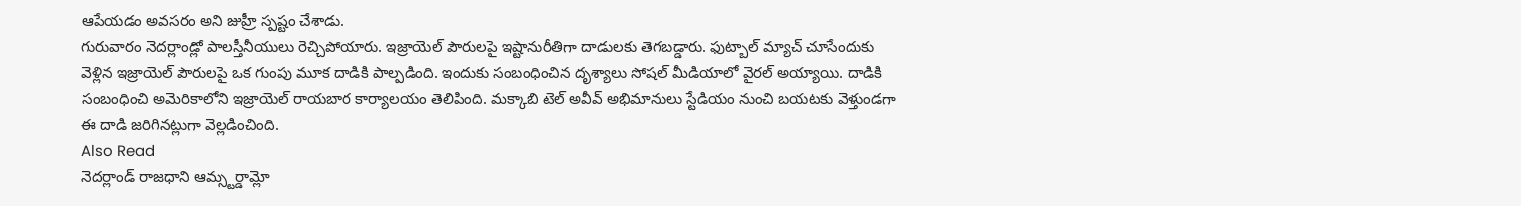ఆపేయడం అవసరం అని జుహ్రీ స్పష్టం చేశాడు.
గురువారం నెదర్లాండ్లో పాలస్తీనీయులు రెచ్చిపోయారు. ఇజ్రాయెల్ పౌరులపై ఇష్టానురీతిగా దాడులకు తెగబడ్డారు. ఫుట్బాల్ మ్యాచ్ చూసేందుకు వెళ్లిన ఇజ్రాయెల్ పౌరులపై ఒక గుంపు మూక దాడికి పాల్పడింది. ఇందుకు సంబంధించిన దృశ్యాలు సోషల్ మీడియాలో వైరల్ అయ్యాయి. దాడికి సంబంధించి అమెరికాలోని ఇజ్రాయెల్ రాయబార కార్యాలయం తెలిపింది. మక్కాబి టెల్ అవీవ్ అభిమానులు స్టేడియం నుంచి బయటకు వెళ్తుండగా ఈ దాడి జరిగినట్లుగా వెల్లడించింది.
Also Read
నెదర్లాండ్ రాజధాని ఆమ్స్టర్డామ్లో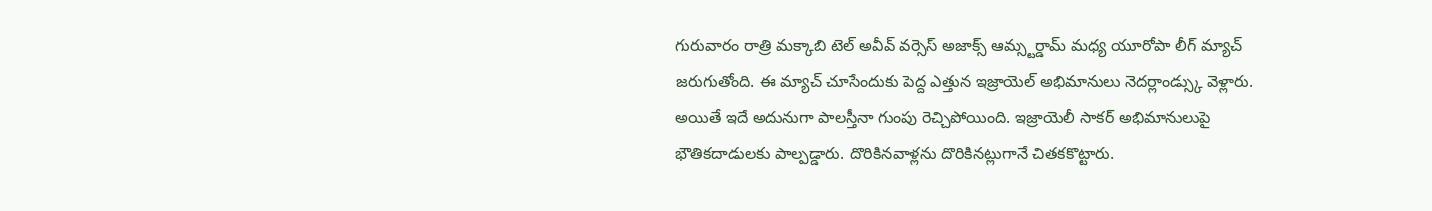గురువారం రాత్రి మక్కాబి టెల్ అవీవ్ వర్సెస్ అజాక్స్ ఆమ్స్టర్డామ్ మధ్య యూరోపా లీగ్ మ్యాచ్ జరుగుతోంది. ఈ మ్యాచ్ చూసేందుకు పెద్ద ఎత్తున ఇజ్రాయెల్ అభిమానులు నెదర్లాండ్స్కు వెళ్లారు. అయితే ఇదే అదునుగా పాలస్తీనా గుంపు రెచ్చిపోయింది. ఇజ్రాయెలీ సాకర్ అభిమానులుపై భౌతికదాడులకు పాల్పడ్డారు. దొరికినవాళ్లను దొరికినట్లుగానే చితకకొట్టారు.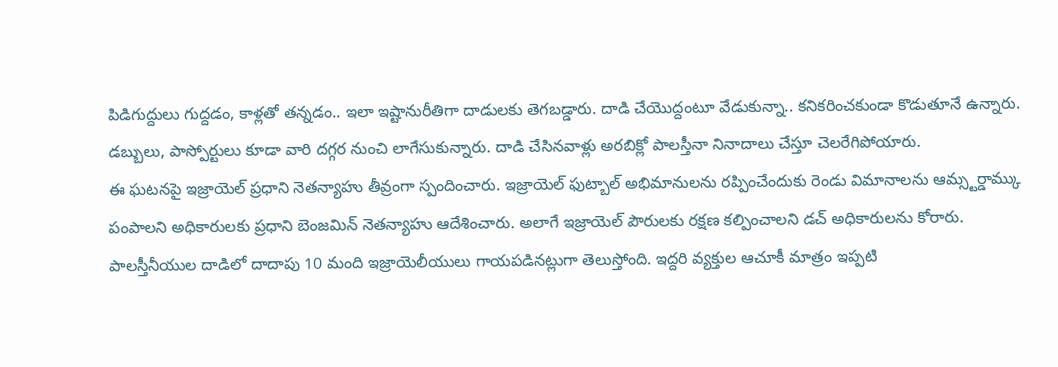పిడిగుద్దులు గుద్దడం, కాళ్లతో తన్నడం.. ఇలా ఇష్టానురీతిగా దాడులకు తెగబడ్డారు. దాడి చేయొద్దంటూ వేడుకున్నా.. కనికరించకుండా కొడుతూనే ఉన్నారు. డబ్బులు, పాస్పోర్టులు కూడా వారి దగ్గర నుంచి లాగేసుకున్నారు. దాడి చేసినవాళ్లు అరబిక్లో పాలస్తీనా నినాదాలు చేస్తూ చెలరేగిపోయారు.
ఈ ఘటనపై ఇజ్రాయెల్ ప్రధాని నెతన్యాహు తీవ్రంగా స్పందించారు. ఇజ్రాయెల్ ఫుట్బాల్ అభిమానులను రప్పించేందుకు రెండు విమానాలను ఆమ్స్టర్డామ్కు పంపాలని అధికారులకు ప్రధాని బెంజమిన్ నెతన్యాహు ఆదేశించారు. అలాగే ఇజ్రాయెల్ పౌరులకు రక్షణ కల్పించాలని డచ్ అధికారులను కోరారు. పాలస్తీనీయుల దాడిలో దాదాపు 10 మంది ఇజ్రాయెలీయులు గాయపడినట్లుగా తెలుస్తోంది. ఇద్దరి వ్యక్తుల ఆచూకీ మాత్రం ఇప్పటి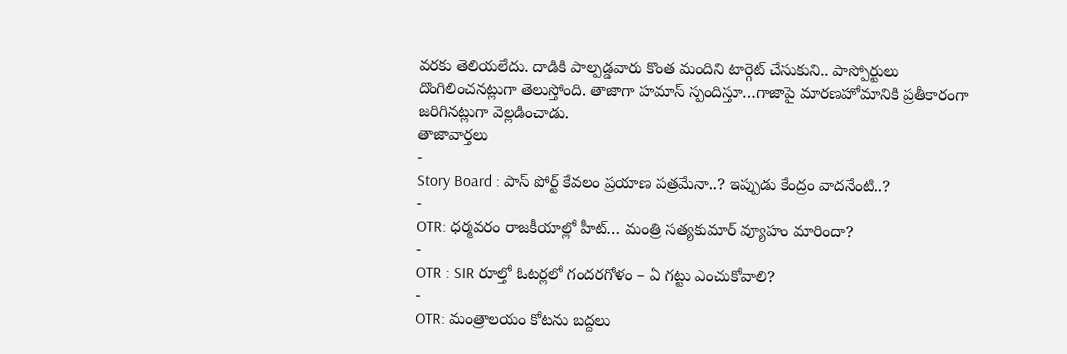వరకు తెలియలేదు. దాడికి పాల్పడ్డవారు కొంత మందిని టార్గెట్ చేసుకుని.. పాస్పోర్టులు దొంగిలించనట్లుగా తెలుస్తోంది. తాజాగా హమాస్ స్పందిస్తూ…గాజాపై మారణహోమానికి ప్రతీకారంగా జరిగినట్లుగా వెల్లడించాడు.
తాజావార్తలు
-
Story Board : పాస్ పోర్ట్ కేవలం ప్రయాణ పత్రమేనా..? ఇప్పుడు కేంద్రం వాదనేంటి..?
-
OTR: ధర్మవరం రాజకీయాల్లో హీట్… మంత్రి సత్యకుమార్ వ్యూహం మారిందా?
-
OTR : SIR రూల్తో ఓటర్లలో గందరగోళం – ఏ గట్టు ఎంచుకోవాలి?
-
OTR: మంత్రాలయం కోటను బద్దలు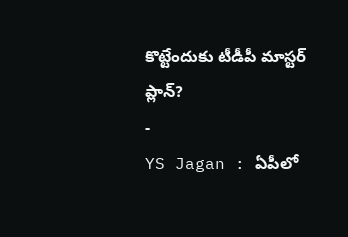కొట్టేందుకు టీడీపీ మాస్టర్ ప్లాన్?
-
YS Jagan : ఏపీలో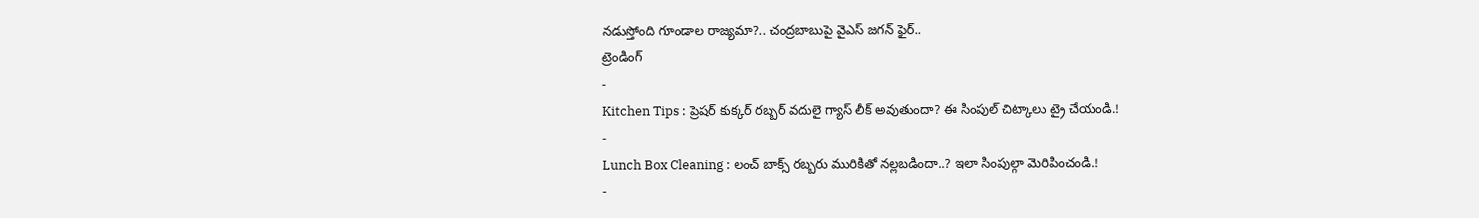నడుస్తోంది గూండాల రాజ్యమా?.. చంద్రబాబుపై వైఎస్ జగన్ ఫైర్..
ట్రెండింగ్
-
Kitchen Tips : ప్రెషర్ కుక్కర్ రబ్బర్ వదులై గ్యాస్ లీక్ అవుతుందా? ఈ సింపుల్ చిట్కాలు ట్రై చేయండి.!
-
Lunch Box Cleaning : లంచ్ బాక్స్ రబ్బరు మురికితో నల్లబడిందా..? ఇలా సింపుల్గా మెరిపించండి.!
-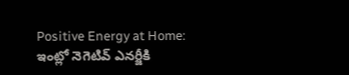Positive Energy at Home: ఇంట్లో నెగెటివ్ ఎనర్జీకి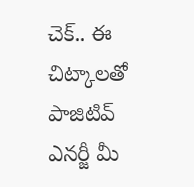చెక్.. ఈ చిట్కాలతో పాజిటివ్ ఎనర్జీ మీ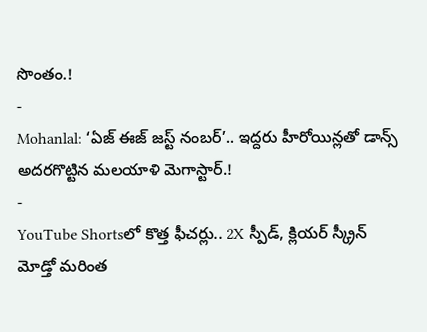సొంతం.!
-
Mohanlal: ‘ఏజ్ ఈజ్ జస్ట్ నంబర్’.. ఇద్దరు హీరోయిన్లతో డాన్స్ అదరగొట్టిన మలయాళి మెగాస్టార్.!
-
YouTube Shortsలో కొత్త ఫీచర్లు.. 2X స్పీడ్, క్లియర్ స్క్రీన్ మోడ్తో మరింత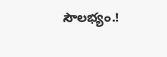సౌలభ్యం.!